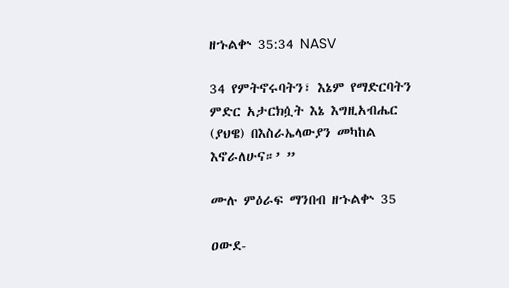ዘኁልቍ 35:34 NASV

34 የምትኖሩባትን፣ እኔም የማድርባትን ምድር አታርክሷት እኔ እግዚአብሔር (ያህዌ) በእስራኤላውያን መካከል እኖራለሁና።’ ”

ሙሉ ምዕራፍ ማንበብ ዘኁልቍ 35

ዐውደ-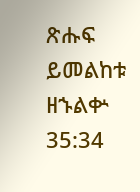ጽሑፍ ይመልከቱ ዘኁልቍ 35:34